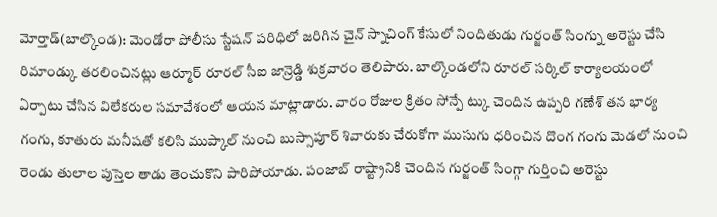మోర్తాడ్(బాల్కొండ): మెండోరా పోలీసు స్టేషన్ పరిధిలో జరిగిన చైన్ స్నాచింగ్ కేసులో నిందితుడు గుర్జంత్ సింగ్ను అరెస్టు చేసి రిమాండ్కు తరలించినట్లు ఆర్మూర్ రూరల్ సీఐ జాన్రెడ్డి శుక్రవారం తెలిపారు. బాల్కొండలోని రూరల్ సర్కిల్ కార్యాలయంలో ఏర్పాటు చేసిన విలేకరుల సమావేశంలో ఆయన మాట్లాడారు. వారం రోజుల క్రితం సోన్పే ట్కు చెందిన ఉప్పరి గణేశ్ తన భార్య గంగు, కూతురు మనీషతో కలిసి ముప్కాల్ నుంచి బుస్సాపూర్ శివారుకు చేరుకోగా ముసుగు ధరించిన దొంగ గంగు మెడలో నుంచి రెండు తులాల పుస్తెల తాడు తెంచుకొని పారిపోయాడు. పంజాబ్ రాష్ట్రానికి చెందిన గుర్జంత్ సింగ్గా గుర్తించి అరెస్టు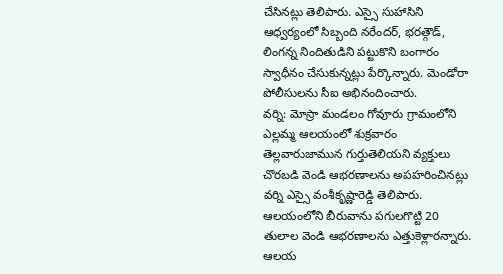చేసినట్లు తెలిపారు. ఎస్సై సుహాసిని ఆధ్వర్యంలో సిబ్బంది నరేందర్, భరత్గౌడ్, లింగన్న నిందితుడిని పట్టుకొని బంగారం స్వాధీనం చేసుకున్నట్లు పేర్కొన్నారు. మెండోరా పోలీసులను సీఐ అభినందించారు.
వర్ని: మోస్రా మండలం గోవూరు గ్రామంలోని ఎల్లమ్మ ఆలయంలో శుక్రవారం తెల్లవారుజామున గుర్తుతెలియని వ్యక్తులు చొరబడి వెండి ఆభరణాలను అపహరించినట్లు వర్ని ఎస్సై వంశీకృష్ణారెడ్డి తెలిపారు. ఆలయంలోని బీరువాను పగులగొట్టి 20 తులాల వెండి ఆభరణాలను ఎత్తుకెళ్లారన్నారు. ఆలయ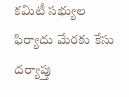కమిటీ సభ్యుల ఫిర్యాదు మేరకు కేసు దర్యాప్తు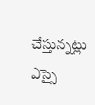చేస్తున్నట్లు ఎస్సై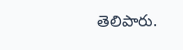తెలిపారు.